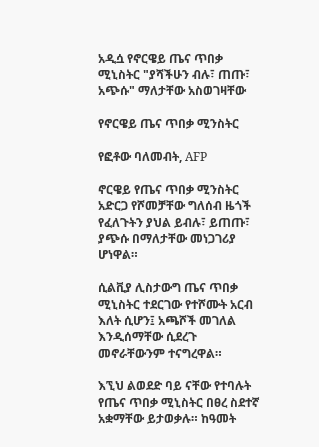አዲሷ የኖርዌይ ጤና ጥበቃ ሚኒስትር "ያሻችሁን ብሉ፣ ጠጡ፣ አጭሱ" ማለታቸው አስወገዛቸው

የኖርዌይ ጤና ጥበቃ ሚንስትር

የፎቶው ባለመብት, AFP

ኖርዌይ የጤና ጥበቃ ሚንስትር አድርጋ የሾመቻቸው ግለሰብ ዜጎች የፈለጉትን ያህል ይብሉ፣ ይጠጡ፣ ያጭሱ በማለታቸው መነጋገሪያ ሆነዋል።

ሲልቪያ ሊስታውግ ጤና ጥበቃ ሚኒስትር ተደርገው የተሾሙት አርብ እለት ሲሆን፤ አጫሾች መገለል እንዲሰማቸው ሲደረጉ መኖራቸውንም ተናግረዋል።

እኚህ ልወደድ ባይ ናቸው የተባሉት የጤና ጥበቃ ሚኒስትር በፀረ ስደተኛ አቋማቸው ይታወቃሉ። ከዓመት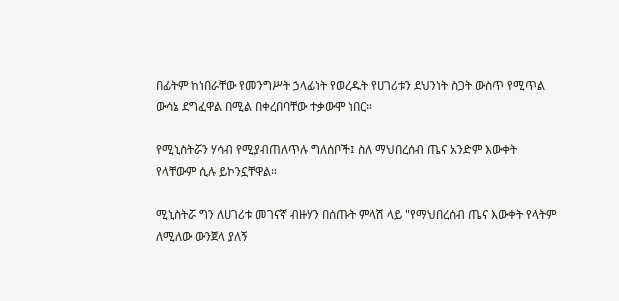በፊትም ከነበራቸው የመንግሥት ኃላፊነት የወረዱት የሀገሪቱን ደህንነት ስጋት ውስጥ የሚጥል ውሳኔ ደግፈዋል በሚል በቀረበባቸው ተቃውሞ ነበር።

የሚኒስትሯን ሃሳብ የሚያብጠለጥሉ ግለሰቦች፤ ስለ ማህበረሰብ ጤና አንድም እውቀት የላቸውም ሲሉ ይኮንኗቸዋል።

ሚኒስትሯ ግን ለሀገሪቱ መገናኛ ብዙሃን በሰጡት ምላሽ ላይ "የማህበረሰብ ጤና እውቀት የላትም ለሚለው ውንጀላ ያለኝ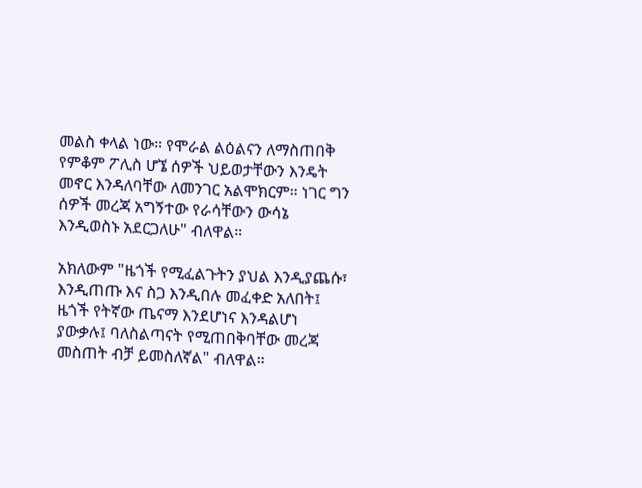መልስ ቀላል ነው። የሞራል ልዕልናን ለማስጠበቅ የምቆም ፖሊስ ሆኜ ሰዎች ህይወታቸውን እንዴት መኖር እንዳለባቸው ለመንገር አልሞክርም። ነገር ግን ሰዎች መረጃ አግኝተው የራሳቸውን ውሳኔ እንዲወስኑ አደርጋለሁ" ብለዋል።

አክለውም "ዜጎች የሚፈልጉትን ያህል እንዲያጨሱ፣ እንዲጠጡ እና ስጋ እንዲበሉ መፈቀድ አለበት፤ ዜጎች የትኛው ጤናማ እንደሆነና እንዳልሆነ ያውቃሉ፤ ባለስልጣናት የሚጠበቅባቸው መረጃ መስጠት ብቻ ይመስለኛል" ብለዋል።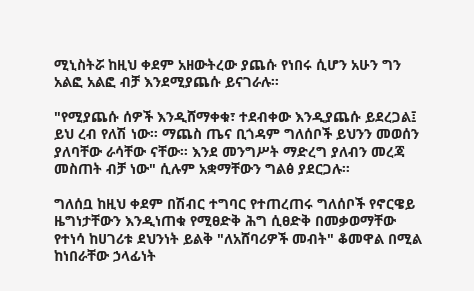ሚኒስትሯ ከዚህ ቀደም አዘውትረው ያጨሱ የነበሩ ሲሆን አሁን ግን አልፎ አልፎ ብቻ እንደሚያጨሱ ይናገራሉ።

"የሚያጨሱ ሰዎች እንዲሸማቀቁ፣ ተደብቀው እንዲያጨሱ ይደረጋል፤ ይህ ረብ የለሽ ነው። ማጨስ ጤና ቢጎዳም ግለሰቦች ይህንን መወሰን ያለባቸው ራሳቸው ናቸው። እንደ መንግሥት ማድረግ ያለብን መረጃ መስጠት ብቻ ነው" ሲሉም አቋማቸውን ግልፅ ያደርጋሉ።

ግለሰቧ ከዚህ ቀደም በሽብር ተግባር የተጠረጠሩ ግለሰቦች የኖርዌይ ዜግነታቸውን እንዲነጠቁ የሚፀድቅ ሕግ ሲፀድቅ በመቃወማቸው የተነሳ ከሀገሪቱ ደህንነት ይልቅ "ለአሸባሪዎች መብት" ቆመዋል በሚል ከነበራቸው ኃላፊነት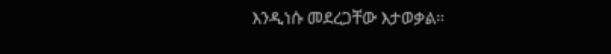እንዲነሱ መደረጋቸው እታወቃል።